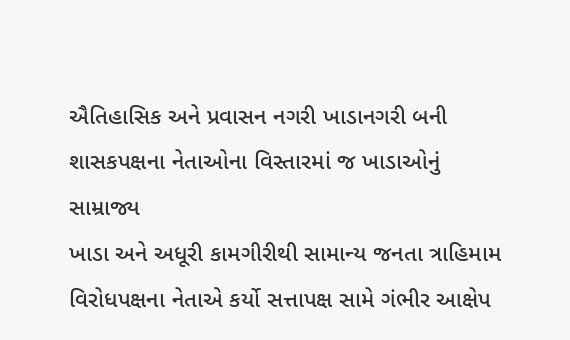ઐતિહાસિક અને પ્રવાસન નગરી ખાડાનગરી બની
શાસકપક્ષના નેતાઓના વિસ્તારમાં જ ખાડાઓનું સામ્રાજ્ય
ખાડા અને અધૂરી કામગીરીથી સામાન્ય જનતા ત્રાહિમામ
વિરોધપક્ષના નેતાએ કર્યો સત્તાપક્ષ સામે ગંભીર આક્ષેપ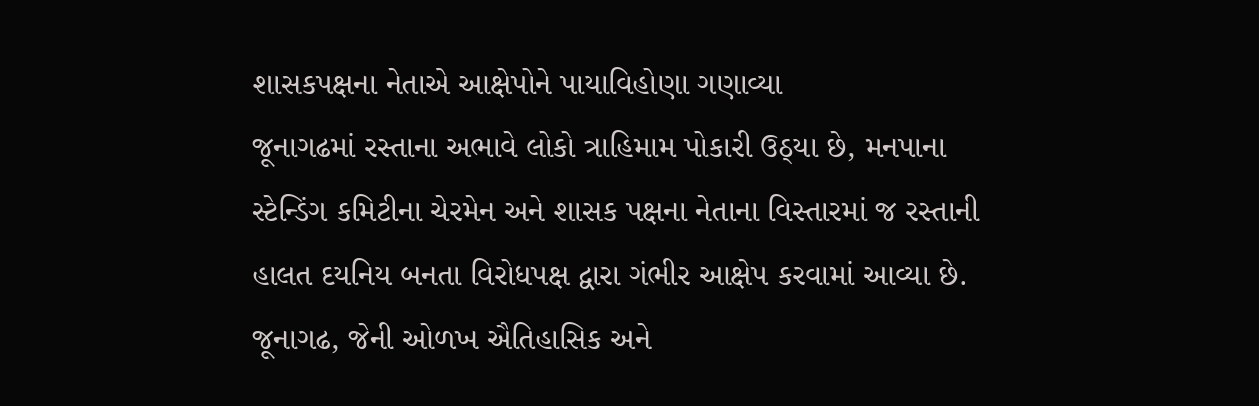શાસકપક્ષના નેતાએ આક્ષેપોને પાયાવિહોણા ગણાવ્યા
જૂનાગઢમાં રસ્તાના અભાવે લોકો ત્રાહિમામ પોકારી ઉઠ્યા છે, મનપાના સ્ટેન્ડિંગ કમિટીના ચેરમેન અને શાસક પક્ષના નેતાના વિસ્તારમાં જ રસ્તાની હાલત દયનિય બનતા વિરોધપક્ષ દ્વારા ગંભીર આક્ષેપ કરવામાં આવ્યા છે.
જૂનાગઢ, જેની ઓળખ ઐતિહાસિક અને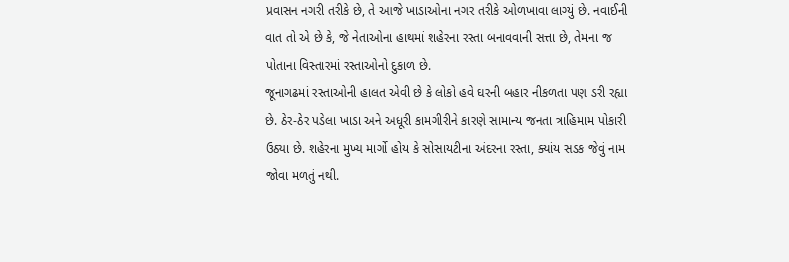પ્રવાસન નગરી તરીકે છે, તે આજે ખાડાઓના નગર તરીકે ઓળખાવા લાગ્યું છે. નવાઈની વાત તો એ છે કે, જે નેતાઓના હાથમાં શહેરના રસ્તા બનાવવાની સત્તા છે, તેમના જ પોતાના વિસ્તારમાં રસ્તાઓનો દુકાળ છે.
જૂનાગઢમાં રસ્તાઓની હાલત એવી છે કે લોકો હવે ઘરની બહાર નીકળતા પણ ડરી રહ્યા છે. ઠેર-ઠેર પડેલા ખાડા અને અધૂરી કામગીરીને કારણે સામાન્ય જનતા ત્રાહિમામ પોકારી ઉઠ્યા છે. શહેરના મુખ્ય માર્ગો હોય કે સોસાયટીના અંદરના રસ્તા, ક્યાંય સડક જેવું નામ જોવા મળતું નથી.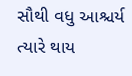સૌથી વધુ આશ્ચર્ય ત્યારે થાય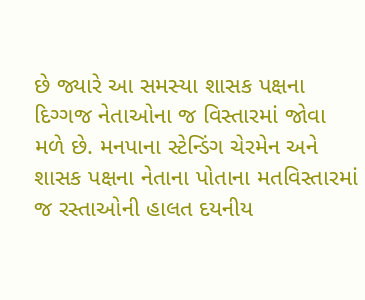છે જ્યારે આ સમસ્યા શાસક પક્ષના દિગ્ગજ નેતાઓના જ વિસ્તારમાં જોવા મળે છે. મનપાના સ્ટેન્ડિંગ ચેરમેન અને શાસક પક્ષના નેતાના પોતાના મતવિસ્તારમાં જ રસ્તાઓની હાલત દયનીય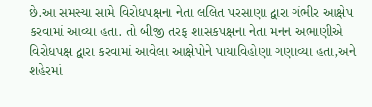છે.આ સમસ્યા સામે વિરોધપક્ષના નેતા લલિત પરસાણા દ્વારા ગંભીર આક્ષેપ કરવામાં આવ્યા હતા. તો બીજી તરફ શાસકપક્ષના નેતા મનન અભાણીએ વિરોધપક્ષ દ્વારા કરવામાં આવેલા આક્ષેપોને પાયાવિહોણા ગણાવ્યા હતા,અને શહેરમાં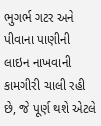ભુગર્ભ ગટર અને પીવાના પાણીની લાઇન નાખવાની કામગીરી ચાલી રહી છે, જે પૂર્ણ થશે એટલે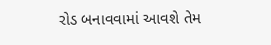રોડ બનાવવામાં આવશે તેમ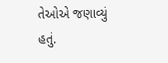તેઓએ જણાવ્યું હતું.